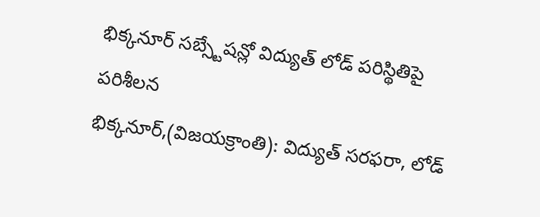భిక్కనూర్ సబ్స్టేషన్లో విద్యుత్ లోడ్ పరిస్థితిపై పరిశీలన
భిక్కనూర్,(విజయక్రాంతి): విద్యుత్ సరఫరా, లోడ్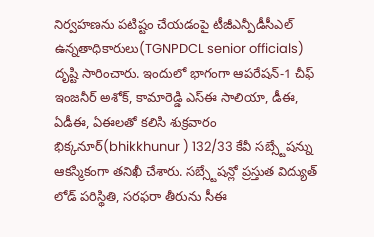నిర్వహణను పటిష్టం చేయడంపై టీజీఎన్పీడీసీఎల్ ఉన్నతాధికారులు(TGNPDCL senior officials) దృష్టి సారించారు. ఇందులో భాగంగా ఆపరేషన్-1 చీఫ్ ఇంజనీర్ అశోక్, కామారెడ్డి ఎస్ఈ సాలియా, డీఈ, ఏడీఈ, ఏఈలతో కలిసి శుక్రవారం భిక్కనూర్(bhikkhunur ) 132/33 కేవీ సబ్స్టేషన్ను ఆకస్మికంగా తనిఖీ చేశారు. సబ్స్టేషన్లో ప్రస్తుత విద్యుత్ లోడ్ పరిస్థితి, సరఫరా తీరును సీఈ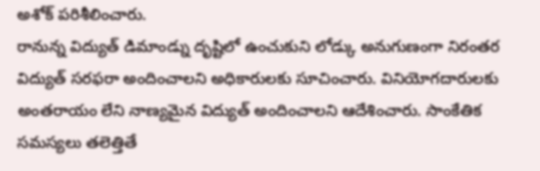అశోక్ పరిశీలించారు.
రానున్న విద్యుత్ డిమాండ్ను దృష్టిలో ఉంచుకుని లోడ్కు అనుగుణంగా నిరంతర విద్యుత్ సరఫరా అందించాలని అధికారులకు సూచించారు. వినియోగదారులకు అంతరాయం లేని నాణ్యమైన విద్యుత్ అందించాలని ఆదేశించారు. సాంకేతిక సమస్యలు తలెత్తితే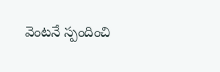వెంటనే స్పందించి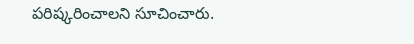పరిష్కరించాలని సూచించారు.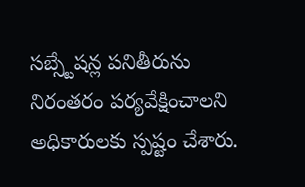సబ్స్టేషన్ల పనితీరును నిరంతరం పర్యవేక్షించాలని అధికారులకు స్పష్టం చేశారు.